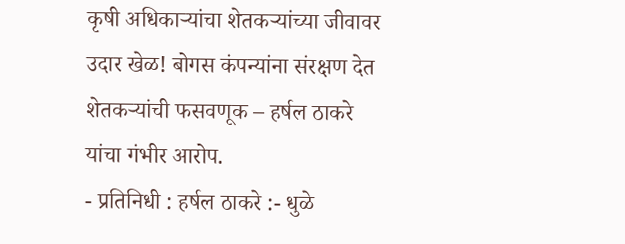कृषी अधिकाऱ्यांचा शेतकऱ्यांच्या जीवावर उदार खेळ! बोगस कंपन्यांना संरक्षण देत शेतकऱ्यांची फसवणूक – हर्षल ठाकरे यांचा गंभीर आरोप.
- प्रतिनिधी : हर्षल ठाकरे :- धुळे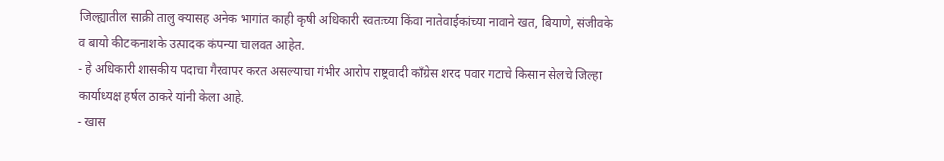जिल्ह्यातील साक्री तालु क्यासह अनेक भागांत काही कृषी अधिकारी स्वतःच्या किंवा नातेवाईकांच्या नावाने खत, बियाणे, संजीवके व बायो कीटकनाशके उत्पादक कंपन्या चालवत आहेत.
- हे अधिकारी शासकीय पदाचा गैरवापर करत असल्याचा गंभीर आरोप राष्ट्रवादी काँग्रेस शरद पवार गटाचे किसान सेलचे जिल्हा कार्याध्यक्ष हर्षल ठाकरे यांनी केला आहे.
- खास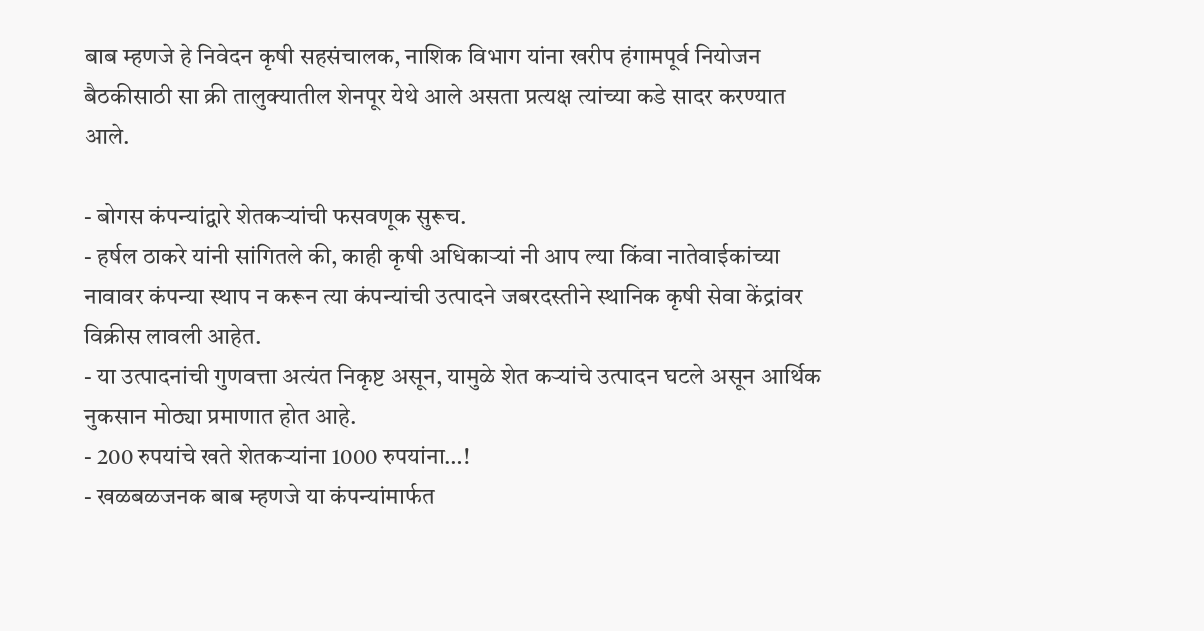बाब म्हणजे हे निवेदन कृषी सहसंचालक, नाशिक विभाग यांना खरीप हंगामपूर्व नियोजन बैठकीसाठी सा क्री तालुक्यातील शेनपूर येथे आले असता प्रत्यक्ष त्यांच्या कडे सादर करण्यात आले.

- बोगस कंपन्यांद्वारे शेतकऱ्यांची फसवणूक सुरूच.
- हर्षल ठाकरे यांनी सांगितले की, काही कृषी अधिकाऱ्यां नी आप ल्या किंवा नातेवाईकांच्या नावावर कंपन्या स्थाप न करून त्या कंपन्यांची उत्पादने जबरदस्तीने स्थानिक कृषी सेवा केंद्रांवर विक्रीस लावली आहेत.
- या उत्पादनांची गुणवत्ता अत्यंत निकृष्ट असून, यामुळे शेत कऱ्यांचे उत्पादन घटले असून आर्थिक नुकसान मोठ्या प्रमाणात होत आहे.
- 200 रुपयांचे खते शेतकऱ्यांना 1000 रुपयांना…!
- खळबळजनक बाब म्हणजे या कंपन्यांमार्फत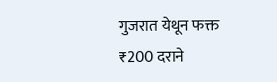गुजरात येथून फक्त ₹200 दराने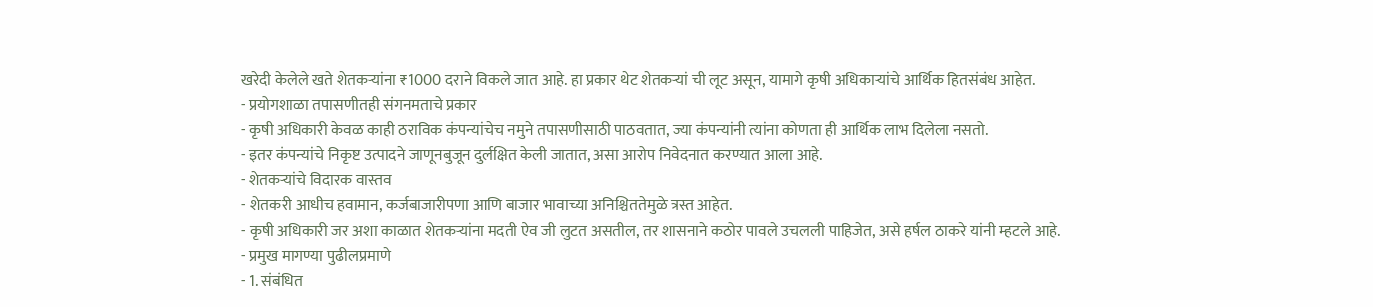खरेदी केलेले खते शेतकऱ्यांना ₹1000 दराने विकले जात आहे. हा प्रकार थेट शेतकऱ्यां ची लूट असून, यामागे कृषी अधिकाऱ्यांचे आर्थिक हितसंबंध आहेत.
- प्रयोगशाळा तपासणीतही संगनमताचे प्रकार
- कृषी अधिकारी केवळ काही ठराविक कंपन्यांचेच नमुने तपासणीसाठी पाठवतात, ज्या कंपन्यांनी त्यांना कोणता ही आर्थिक लाभ दिलेला नसतो.
- इतर कंपन्यांचे निकृष्ट उत्पादने जाणूनबुजून दुर्लक्षित केली जातात, असा आरोप निवेदनात करण्यात आला आहे.
- शेतकऱ्यांचे विदारक वास्तव
- शेतकरी आधीच हवामान, कर्जबाजारीपणा आणि बाजार भावाच्या अनिश्चिततेमुळे त्रस्त आहेत.
- कृषी अधिकारी जर अशा काळात शेतकऱ्यांना मदती ऐव जी लुटत असतील, तर शासनाने कठोर पावले उचलली पाहिजेत, असे हर्षल ठाकरे यांनी म्हटले आहे.
- प्रमुख मागण्या पुढीलप्रमाणे
- 1. संबंधित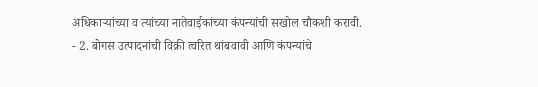अधिकाऱ्यांच्या व त्यांच्या नातेवाईकांच्या कंपन्यांची सखोल चौकशी करावी.
- 2. बोगस उत्पादनांची विक्री त्वरित थांबवावी आणि कंपन्यांचे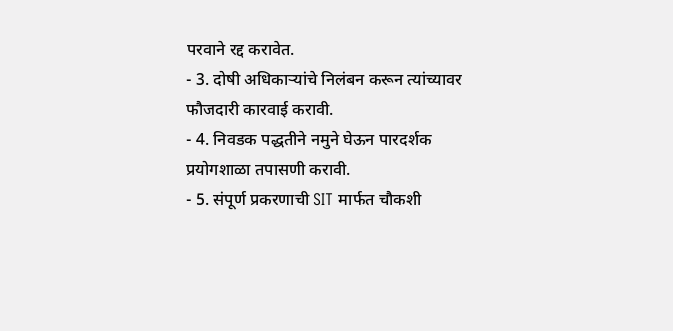परवाने रद्द करावेत.
- 3. दोषी अधिकाऱ्यांचे निलंबन करून त्यांच्यावर फौजदारी कारवाई करावी.
- 4. निवडक पद्धतीने नमुने घेऊन पारदर्शक प्रयोगशाळा तपासणी करावी.
- 5. संपूर्ण प्रकरणाची SIT मार्फत चौकशी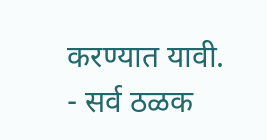करण्यात यावी.
- सर्व ठळक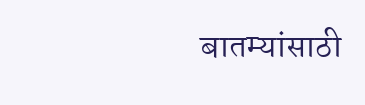बातम्यांसाठी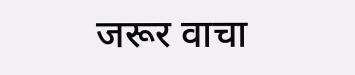जरूर वाचा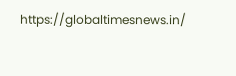https://globaltimesnews.in/